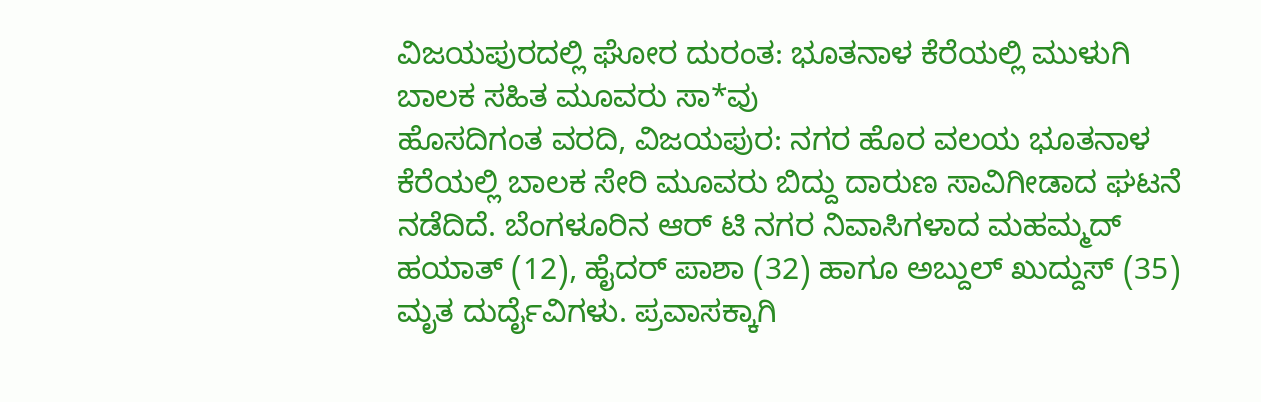ವಿಜಯಪುರದಲ್ಲಿ ಘೋರ ದುರಂತ: ಭೂತನಾಳ ಕೆರೆಯಲ್ಲಿ ಮುಳುಗಿ ಬಾಲಕ ಸಹಿತ ಮೂವರು ಸಾ*ವು
ಹೊಸದಿಗಂತ ವರದಿ, ವಿಜಯಪುರ: ನಗರ ಹೊರ ವಲಯ ಭೂತನಾಳ ಕೆರೆಯಲ್ಲಿ ಬಾಲಕ ಸೇರಿ ಮೂವರು ಬಿದ್ದು ದಾರುಣ ಸಾವಿಗೀಡಾದ ಘಟನೆ ನಡೆದಿದೆ. ಬೆಂಗಳೂರಿನ ಆರ್ ಟಿ ನಗರ ನಿವಾಸಿಗಳಾದ ಮಹಮ್ಮದ್ ಹಯಾತ್ (12), ಹೈದರ್ ಪಾಶಾ (32) ಹಾಗೂ ಅಬ್ದುಲ್ ಖುದ್ದುಸ್ (35) ಮೃತ ದುರ್ದೈವಿಗಳು. ಪ್ರವಾಸಕ್ಕಾಗಿ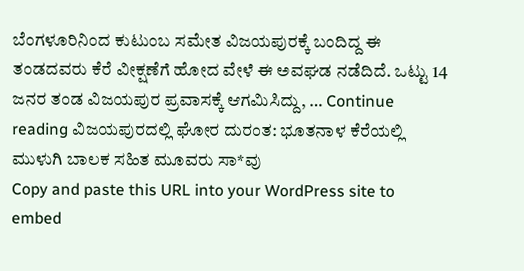ಬೆಂಗಳೂರಿನಿಂದ ಕುಟುಂಬ ಸಮೇತ ವಿಜಯಪುರಕ್ಕೆ ಬಂದಿದ್ದ ಈ ತಂಡದವರು ಕೆರೆ ವೀಕ್ಷಣೆಗೆ ಹೋದ ವೇಳೆ ಈ ಅವಘಡ ನಡೆದಿದೆ. ಒಟ್ಟು 14 ಜನರ ತಂಡ ವಿಜಯಪುರ ಪ್ರವಾಸಕ್ಕೆ ಆಗಮಿಸಿದ್ದು, … Continue reading ವಿಜಯಪುರದಲ್ಲಿ ಘೋರ ದುರಂತ: ಭೂತನಾಳ ಕೆರೆಯಲ್ಲಿ ಮುಳುಗಿ ಬಾಲಕ ಸಹಿತ ಮೂವರು ಸಾ*ವು
Copy and paste this URL into your WordPress site to embed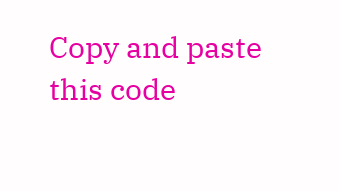Copy and paste this code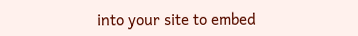into your site to embed